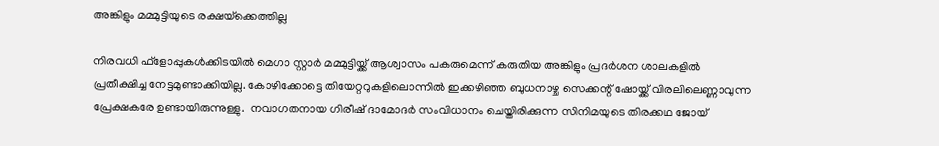അങ്കിളും മമ്മുട്ടിയുടെ രക്ഷയ്‌ക്കെത്തില്ല

നിരവധി ഫ്‌ളോപ്പുകള്‍ക്കിടയില്‍ മെഗാ സ്റ്റാര്‍ മമ്മുട്ടിയ്ക്ക് ആശ്വാസം പകരുമെന്ന് കരുതിയ അങ്കിളും പ്രദര്‍ശന ശാലകളില്‍ പ്രതീക്ഷിച്ച നേട്ടമുണ്ടാക്കിയില്ല. കോഴിക്കോട്ടെ തിയേറ്ററുകളിലൊന്നില്‍ ഇക്കഴിഞ്ഞ ബുധനാഴ്ച സെക്കന്റ് ഷോയ്ക്ക് വിരലിലെണ്ണാവുന്ന പ്രേക്ഷകരേ ഉണ്ടായിരുന്നുള്ളു.  നവാഗതനായ ഗിരീഷ് ദാമോദര്‍ സംവിധാനം ചെയ്തിരിക്കുന്ന സിനിമയുടെ തിരക്കഥ ജോയ്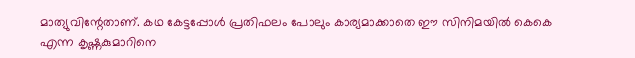മാത്യുവിന്റേതാണ്. കഥ കേട്ടപ്പോള്‍ പ്രതിഫലം പോലും കാര്യമാക്കാതെ ഈ സിനിമയില്‍ കെകെ എന്ന കൃഷ്ണകുമാറിനെ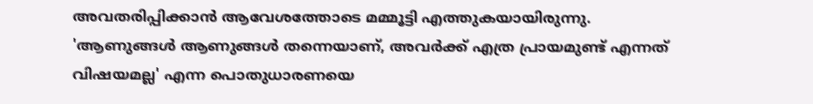അവതരിപ്പിക്കാന്‍ ആവേശത്തോടെ മമ്മൂട്ടി എത്തുകയായിരുന്നു.
'ആണുങ്ങള്‍ ആണുങ്ങള്‍ തന്നെയാണ്, അവര്‍ക്ക് എത്ര പ്രായമുണ്ട് എന്നത് വിഷയമല്ല' എന്ന പൊതുധാരണയെ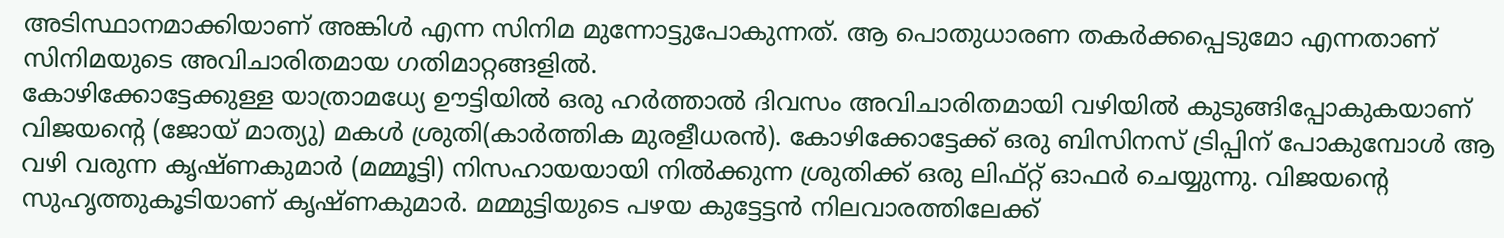അടിസ്ഥാനമാക്കിയാണ് അങ്കിള്‍ എന്ന സിനിമ മുന്നോട്ടുപോകുന്നത്. ആ പൊതുധാരണ തകര്‍ക്കപ്പെടുമോ എന്നതാണ് സിനിമയുടെ അവിചാരിതമായ ഗതിമാറ്റങ്ങളില്‍.
കോഴിക്കോട്ടേക്കുള്ള യാത്രാമധ്യേ ഊട്ടിയില്‍ ഒരു ഹര്‍ത്താല്‍ ദിവസം അവിചാരിതമായി വഴിയില്‍ കുടുങ്ങിപ്പോകുകയാണ് വിജയന്റെ (ജോയ് മാത്യു) മകള്‍ ശ്രുതി(കാര്‍ത്തിക മുരളീധരന്‍). കോഴിക്കോട്ടേക്ക് ഒരു ബിസിനസ് ട്രിപ്പിന് പോകുമ്പോള്‍ ആ വഴി വരുന്ന കൃഷ്ണകുമാര്‍ (മമ്മൂട്ടി) നിസഹായയായി നില്‍ക്കുന്ന ശ്രുതിക്ക് ഒരു ലിഫ്റ്റ് ഓഫര്‍ ചെയ്യുന്നു. വിജയന്റെ സുഹൃത്തുകൂടിയാണ് കൃഷ്ണകുമാര്‍. മമ്മുട്ടിയുടെ പഴയ കുട്ടേട്ടന്‍ നിലവാരത്തിലേക്ക്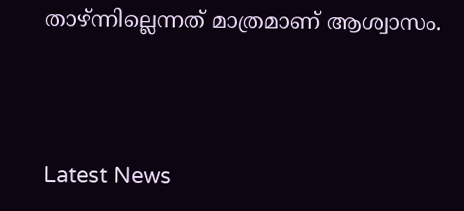താഴ്ന്നില്ലെന്നത് മാത്രമാണ് ആശ്വാസം.



Latest News